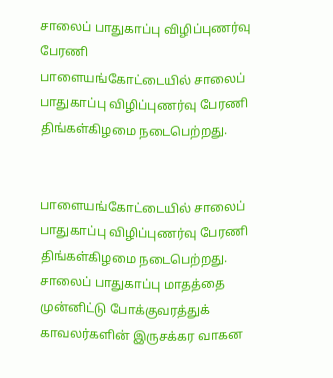சாலைப் பாதுகாப்பு விழிப்புணர்வு பேரணி
பாளையங்கோட்டையில் சாலைப் பாதுகாப்பு விழிப்புணர்வு பேரணி திங்கள்கிழமை நடைபெற்றது.


பாளையங்கோட்டையில் சாலைப் பாதுகாப்பு விழிப்புணர்வு பேரணி திங்கள்கிழமை நடைபெற்றது.
சாலைப் பாதுகாப்பு மாதத்தை முன்னிட்டு போக்குவரத்துக் காவலர்களின் இருசக்கர வாகன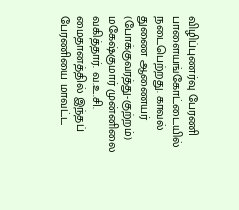விழிப்புணர்வு பேரணி பாளையங்கோட்டையில் நடைபெற்றது. காவல் துணை ஆணையர் (போக்குவரத்து-குற்றம்) மகேஷ்குமார் முன்னிலை வகித்தார். வ.உ.சி. மைதானத்தில் இந்தப் பேரணியை மாவட்ட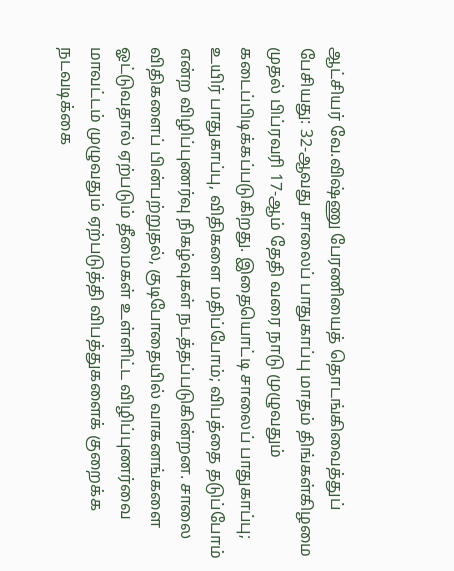ஆட்சியர் வே.விஷ்ணு பேரணியைத் தொடங்கிவைத்துப் பேசியது: 32-ஆவது சாலைப் பாதுகாப்பு மாதம் திங்கள்கிழமை முதல் பிப்ரவரி 17-ஆம் தேதி வரை நாடு முழுவதும் கடைப்பிடிக்கப்படுகிறது. இதையொட்டி சாலைப் பாதுகாப்பு; உயிர் பாதுகாப்பு, விதிகளை மதிப்போம்; விபத்தை தடுப்போம் என்ற விழிப்புணர்வு நிகழ்வுகள் நடத்தப்படுகின்றன. சாலை விதிகளைப் பின்பற்றுதல், குடிபோதையில் வாகனங்களை ஓட்டுவதால் ஏற்படும் தீமைகள் உள்ளிட்ட விழிப்புணர்வை மாவட்டம் முழுவதும் ஏற்படுத்தி விபத்துகளைக் குறைக்க நடவடிக்கை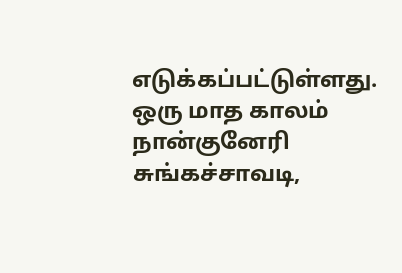எடுக்கப்பட்டுள்ளது. ஒரு மாத காலம் நான்குனேரி சுங்கச்சாவடி,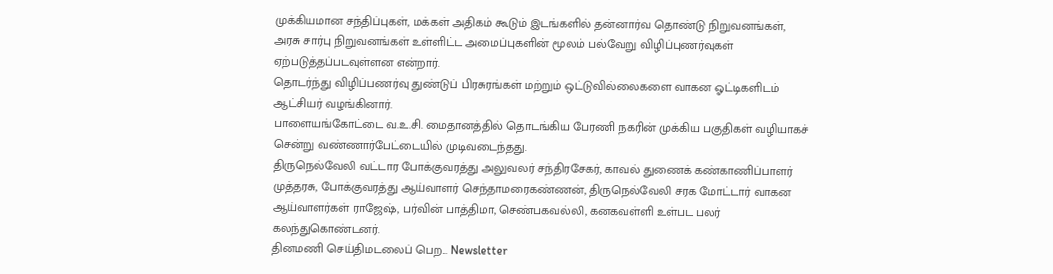முக்கியமான சந்திப்புகள், மக்கள் அதிகம் கூடும் இடங்களில் தன்னார்வ தொண்டு நிறுவனங்கள், அரசு சார்பு நிறுவனங்கள் உள்ளிட்ட அமைப்புகளின் மூலம் பல்வேறு விழிப்புணர்வுகள் ஏற்படுத்தப்படவுள்ளன என்றார்.
தொடர்ந்து விழிப்பணர்வு துண்டுப் பிரசுரங்கள் மற்றும் ஒட்டுவில்லைகளை வாகன ஓட்டிகளிடம் ஆட்சியர் வழங்கினார்.
பாளையங்கோட்டை வ.உ.சி. மைதானத்தில் தொடங்கிய பேரணி நகரின் முக்கிய பகுதிகள் வழியாகச் சென்று வண்ணார்பேட்டையில் முடிவடைந்தது.
திருநெல்வேலி வட்டார போக்குவரத்து அலுவலர் சந்திரசேகர், காவல் துணைக் கண்காணிப்பாளர் முத்தரசு, போக்குவரத்து ஆய்வாளர் செந்தாமரைகண்ணன், திருநெல்வேலி சரக மோட்டார் வாகன ஆய்வாளர்கள் ராஜேஷ், பர்வின் பாத்திமா, செண்பகவல்லி, கனகவள்ளி உள்பட பலர் கலந்துகொண்டனர்.
தினமணி செய்திமடலைப் பெற... Newsletter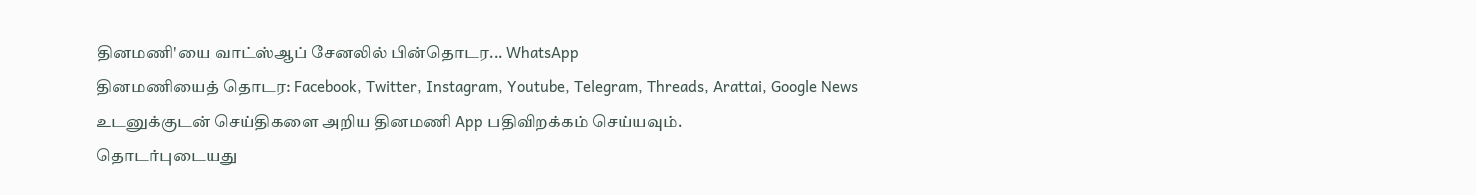தினமணி'யை வாட்ஸ்ஆப் சேனலில் பின்தொடர... WhatsApp
தினமணியைத் தொடர: Facebook, Twitter, Instagram, Youtube, Telegram, Threads, Arattai, Google News
உடனுக்குடன் செய்திகளை அறிய தினமணி App பதிவிறக்கம் செய்யவும்.
தொடர்புடையது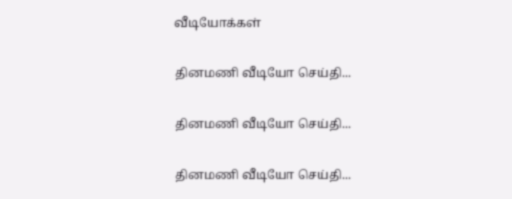வீடியோக்கள்

தினமணி வீடியோ செய்தி...

தினமணி வீடியோ செய்தி...

தினமணி வீடியோ செய்தி...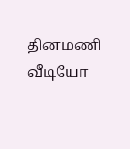தினமணி வீடியோ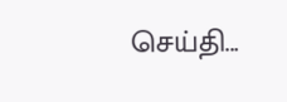செய்தி...